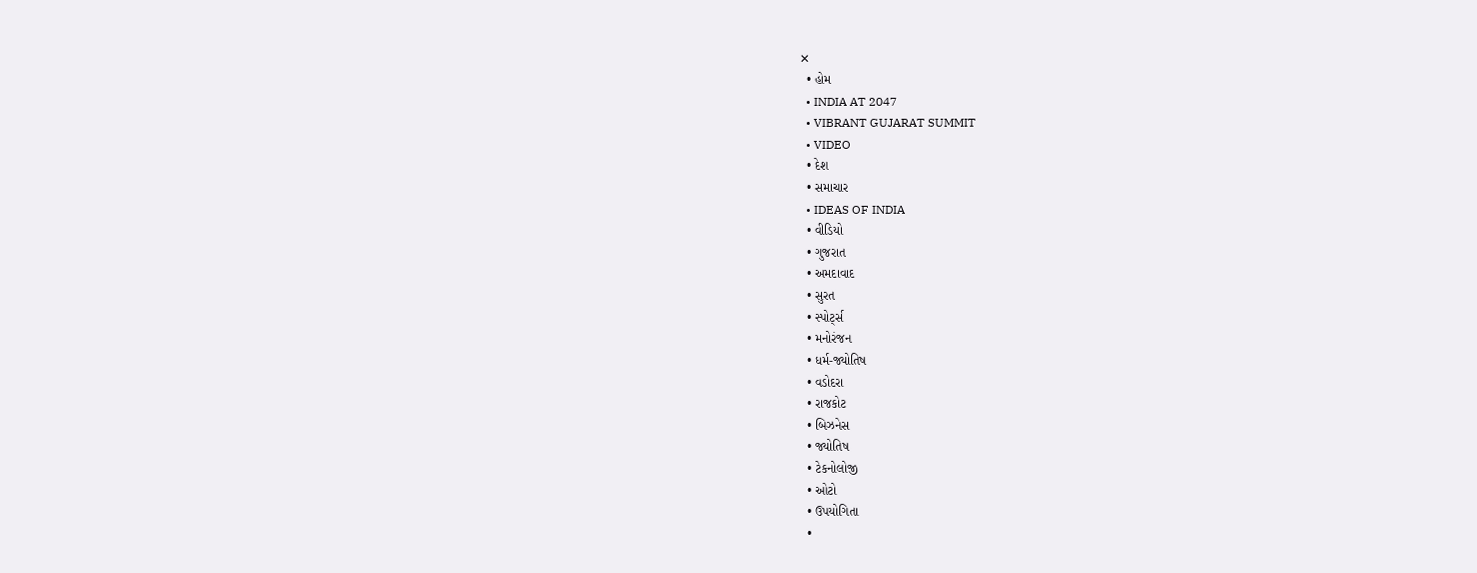✕
  • હોમ
  • INDIA AT 2047
  • VIBRANT GUJARAT SUMMIT
  • VIDEO
  • દેશ
  • સમાચાર
  • IDEAS OF INDIA
  • વીડિયો
  • ગુજરાત
  • અમદાવાદ
  • સુરત
  • સ્પોર્ટ્સ
  • મનોરંજન
  • ધર્મ-જ્યોતિષ
  • વડોદરા
  • રાજકોટ
  • બિઝનેસ
  • જ્યોતિષ
  • ટેકનોલોજી
  • ઓટો
  • ઉપયોગિતા
  •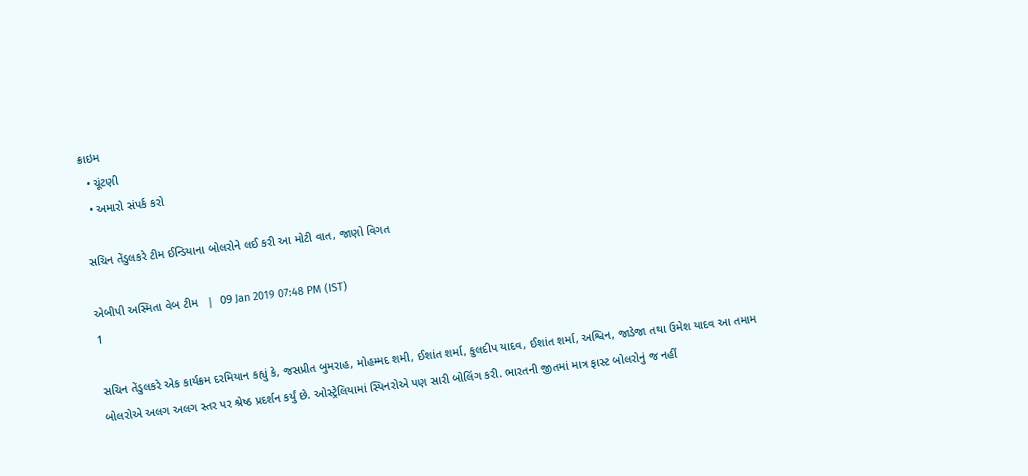ક્રાઇમ
  • ચૂંટણી
  • અમારો સંપર્ક કરો

સચિન તેંડુલકરે ટીમ ઈન્ડિયાના બોલરોને લઈ કરી આ મોટી વાત, જાણો વિગત

એબીપી અસ્મિતા વેબ ટીમ   |  09 Jan 2019 07:48 PM (IST)
1

સચિન તેંડુલકરે એક કાર્યક્રમ દરમિયાન કહ્યું કે, જસપ્રીત બુમરાહ, મોહમ્મદ શમી, ઈશાંત શર્મા, કુલદીપ યાદવ, ઈશાંત શર્મા, અશ્વિન, જાડેજા તથા ઉમેશ યાદવ આ તમામ બોલરોએ અલગ અલગ સ્તર પર શ્રેષ્ઠ પ્રદર્શન કર્યું છે. ઓસ્ટ્રેલિયામાં સ્પિનરોએ પણ સારી બોલિંગ કરી. ભારતની જીતમાં માત્ર ફાસ્ટ બોલરોનું જ નહીં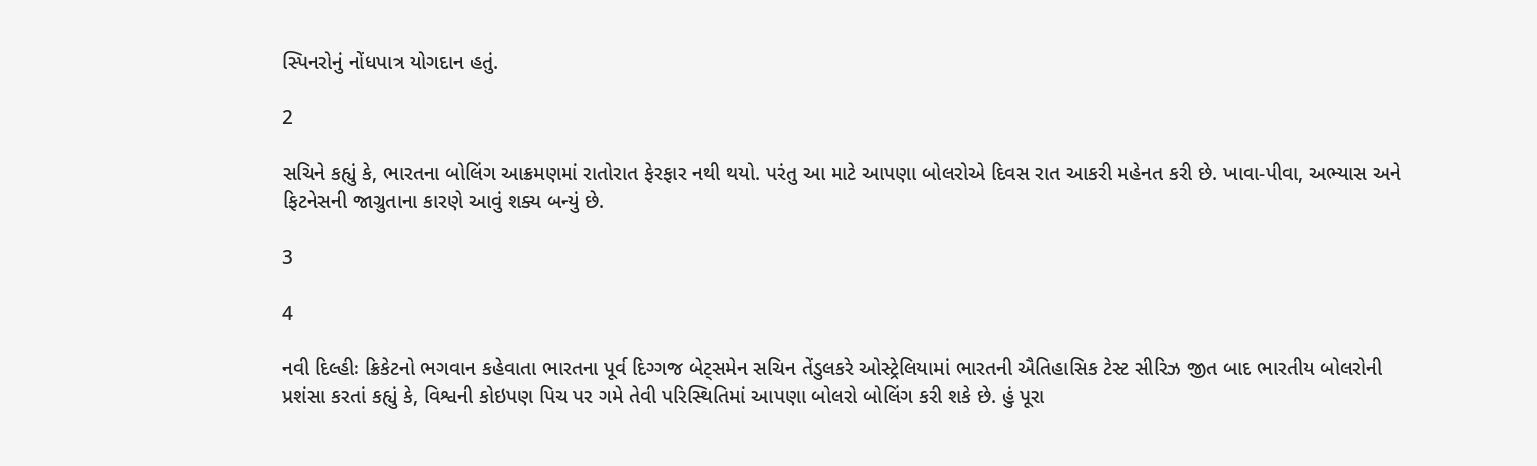સ્પિનરોનું નોંધપાત્ર યોગદાન હતું.

2

સચિને કહ્યું કે, ભારતના બોલિંગ આક્રમણમાં રાતોરાત ફેરફાર નથી થયો. પરંતુ આ માટે આપણા બોલરોએ દિવસ રાત આકરી મહેનત કરી છે. ખાવા-પીવા, અભ્યાસ અને ફિટનેસની જાગ્રુતાના કારણે આવું શક્ય બન્યું છે.

3

4

નવી દિલ્હીઃ ક્રિકેટનો ભગવાન કહેવાતા ભારતના પૂર્વ દિગ્ગજ બેટ્સમેન સચિન તેંડુલકરે ઓસ્ટ્રેલિયામાં ભારતની ઐતિહાસિક ટેસ્ટ સીરિઝ જીત બાદ ભારતીય બોલરોની પ્રશંસા કરતાં કહ્યું કે, વિશ્વની કોઇપણ પિચ પર ગમે તેવી પરિસ્થિતિમાં આપણા બોલરો બોલિંગ કરી શકે છે. હું પૂરા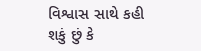વિશ્વાસ સાથે કહી શકું છું કે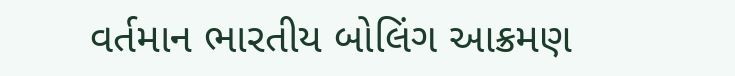વર્તમાન ભારતીય બોલિંગ આક્રમણ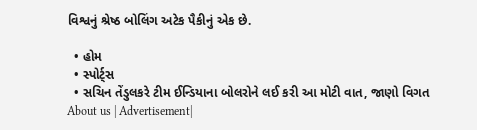વિશ્વનું શ્રેષ્ઠ બોલિંગ અટેક પૈકીનું એક છે.

  • હોમ
  • સ્પોર્ટ્સ
  • સચિન તેંડુલકરે ટીમ ઈન્ડિયાના બોલરોને લઈ કરી આ મોટી વાત, જાણો વિગત
About us | Advertisement|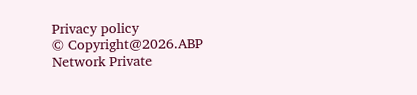Privacy policy
© Copyright@2026.ABP Network Private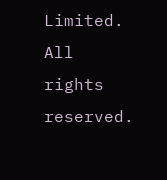Limited. All rights reserved.